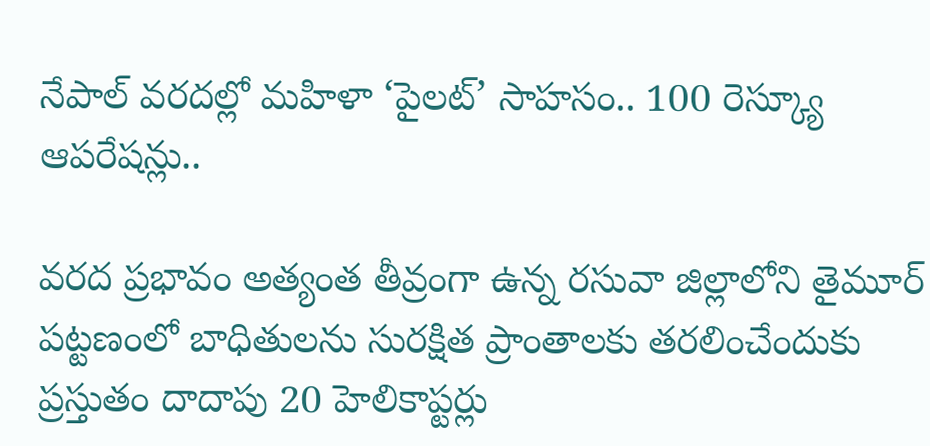నేపాల్ వరదల్లో మహిళా ‘పైలట్’ సాహసం.. 100 రెస్క్యూ ఆపరేషన్లు..

వరద ప్రభావం అత్యంత తీవ్రంగా ఉన్న రసువా జిల్లాలోని తైమూర్ పట్టణంలో బాధితులను సురక్షిత ప్రాంతాలకు తరలించేందుకు ప్రస్తుతం దాదాపు 20 హెలికాప్టర్లు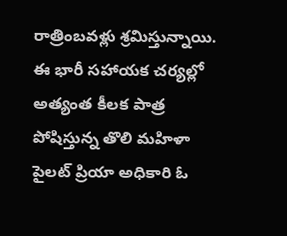రాత్రింబవళ్లు శ్రమిస్తున్నాయి. ఈ భారీ సహాయక చర్యల్లో అత్యంత కీలక పాత్ర పోషిస్తున్న తొలి మహిళా పైలట్ ప్రియా అధికారి ఓ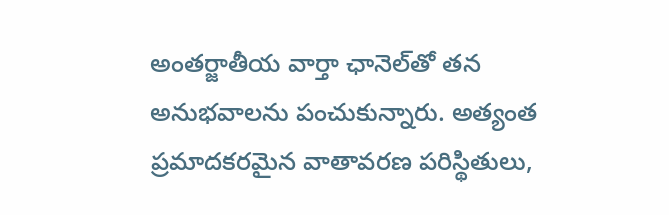అంతర్జాతీయ వార్తా ఛానెల్‌తో తన అనుభవాలను పంచుకున్నారు. అత్యంత ప్రమాదకరమైన వాతావరణ పరిస్థితులు,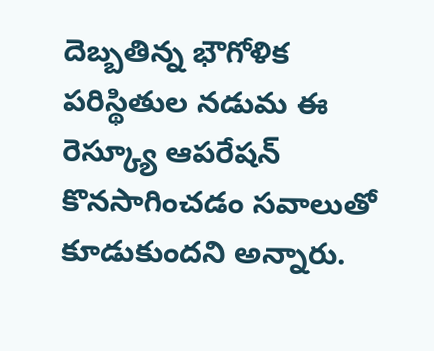దెబ్బతిన్న భౌగోళిక పరిస్థితుల నడుమ ఈ రెస్క్యూ ఆపరేషన్‌ కొనసాగించడం సవాలుతో కూడుకుందని అన్నారు.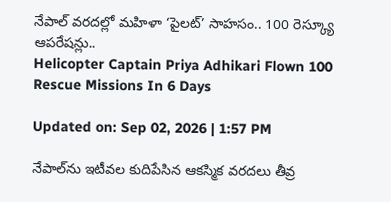నేపాల్ వరదల్లో మహిళా ‘పైలట్’ సాహసం.. 100 రెస్క్యూ ఆపరేషన్లు..
Helicopter Captain Priya Adhikari Flown 100 Rescue Missions In 6 Days

Updated on: Sep 02, 2026 | 1:57 PM

నేపాల్‌ను ఇటీవల కుదిపేసిన ఆకస్మిక వరదలు తీవ్ర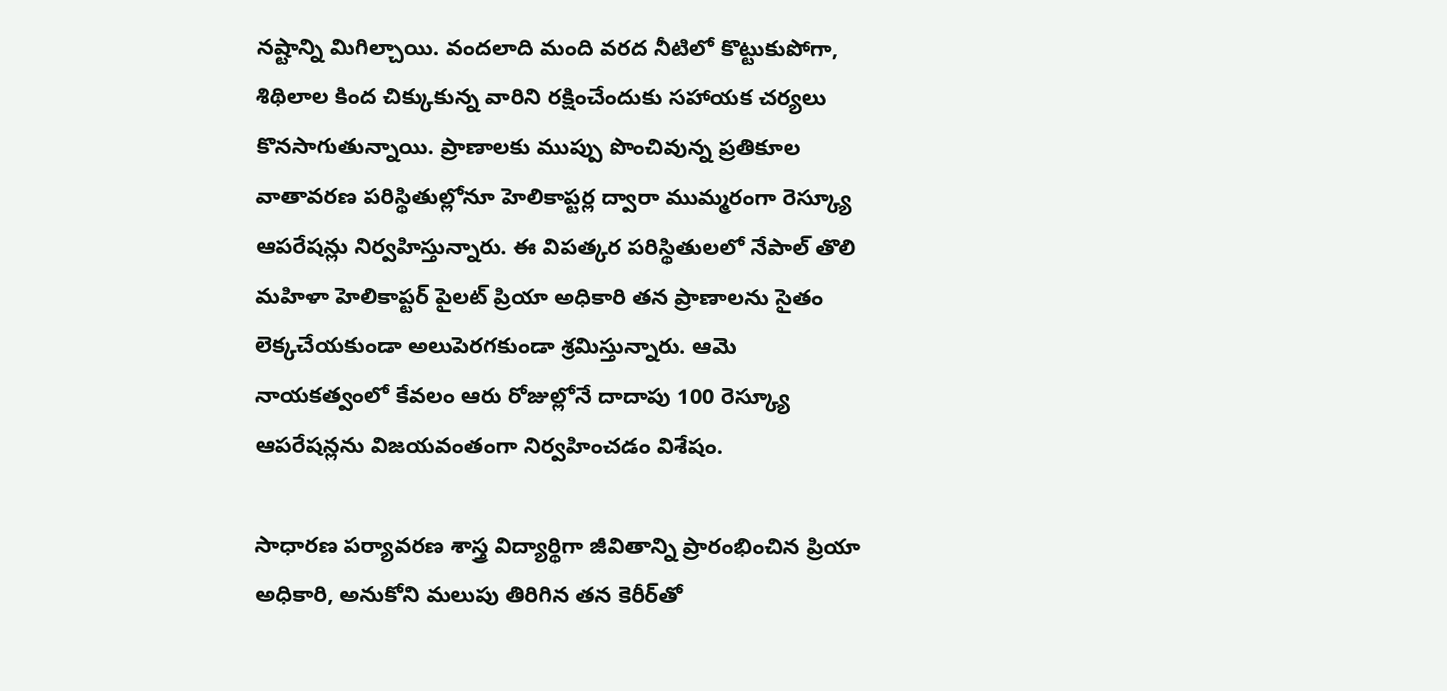నష్టాన్ని మిగిల్చాయి. వందలాది మంది వరద నీటిలో కొట్టుకుపోగా, శిథిలాల కింద చిక్కుకున్న వారిని రక్షించేందుకు సహాయక చర్యలు కొనసాగుతున్నాయి. ప్రాణాలకు ముప్పు పొంచివున్న ప్రతికూల వాతావరణ పరిస్థితుల్లోనూ హెలికాప్టర్ల ద్వారా ముమ్మరంగా రెస్క్యూ ఆపరేషన్లు నిర్వహిస్తున్నారు. ఈ విపత్కర పరిస్థితులలో నేపాల్ తొలి మహిళా హెలికాప్టర్ పైలట్ ప్రియా అధికారి తన ప్రాణాలను సైతం లెక్కచేయకుండా అలుపెరగకుండా శ్రమిస్తున్నారు. ఆమె నాయకత్వంలో కేవలం ఆరు రోజుల్లోనే దాదాపు 100 రెస్క్యూ ఆపరేషన్లను విజయవంతంగా నిర్వహించడం విశేషం.

సాధారణ పర్యావరణ శాస్త్ర విద్యార్థిగా జీవితాన్ని ప్రారంభించిన ప్రియా అధికారి, అనుకోని మలుపు తిరిగిన తన కెరీర్‌తో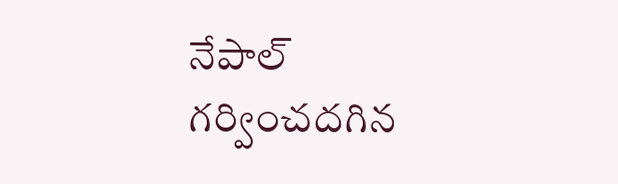నేపాల్ గర్వించదగిన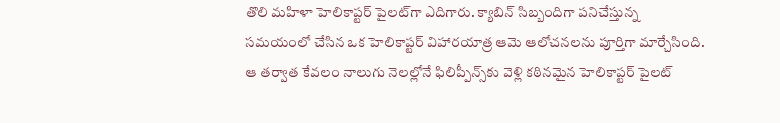తొలి మహిళా హెలికాప్టర్ పైలట్‌గా ఎదిగారు. క్యాబిన్ సిబ్బందిగా పనిచేస్తున్న సమయంలో చేసిన ఒక హెలికాప్టర్ విహారయాత్ర ఆమె ఆలోచనలను పూర్తిగా మార్చేసింది. ఆ తర్వాత కేవలం నాలుగు నెలల్లోనే ఫిలిప్పీన్స్‌కు వెళ్లి కఠినమైన హెలికాప్టర్ పైలట్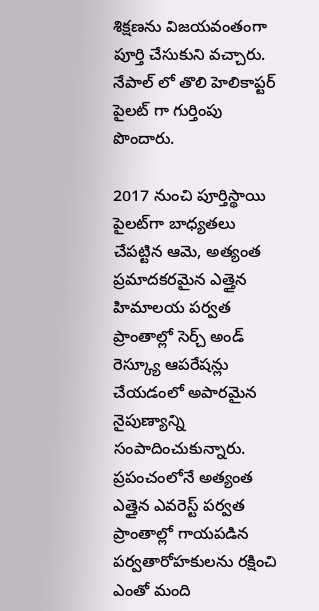శిక్షణను విజయవంతంగా పూర్తి చేసుకుని వచ్చారు. నేపాల్ లో తొలి హెలికాప్టర్ పైలట్ గా గుర్తింపు పొందారు.

2017 నుంచి పూర్తిస్థాయి పైలట్‌గా బాధ్యతలు చేపట్టిన ఆమె, అత్యంత ప్రమాదకరమైన ఎత్తైన హిమాలయ పర్వత ప్రాంతాల్లో సెర్చ్ అండ్ రెస్క్యూ ఆపరేషన్లు చేయడంలో అపారమైన నైపుణ్యాన్ని సంపాదించుకున్నారు. ప్రపంచంలోనే అత్యంత ఎత్తైన ఎవరెస్ట్ పర్వత ప్రాంతాల్లో గాయపడిన పర్వతారోహకులను రక్షించి ఎంతో మంది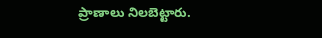ప్రాణాలు నిలబెట్టారు.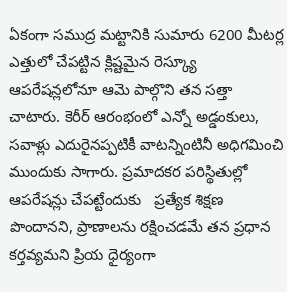ఏకంగా సముద్ర మట్టానికి సుమారు 6200 మీటర్ల ఎత్తులో చేపట్టిన క్లిష్టమైన రెస్క్యూ ఆపరేషన్లలోనూ ఆమె పాల్గొని తన సత్తా చాటారు. కెరీర్ ఆరంభంలో ఎన్నో అడ్డంకులు, సవాళ్లు ఎదురైనప్పటికీ వాటన్నింటినీ అధిగమించి ముందుకు సాగారు. ప్రమాదకర పరిస్థితుల్లో ఆపరేషన్లు చేపట్టేందుకు   ప్రత్యేక శిక్షణ పొందానని, ప్రాణాలను రక్షించడమే తన ప్రధాన కర్తవ్యమని ప్రియ ధైర్యంగా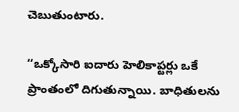చెబుతుంటారు.

‘‘ఒక్కోసారి ఐదారు హెలికాప్టర్లు ఒకే ప్రాంతంలో దిగుతున్నాయి. బాధితులను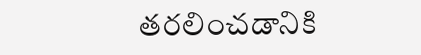తరలించడానికి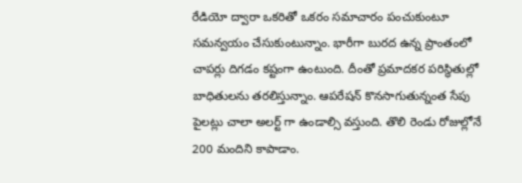రేడియో ద్వారా ఒకరితో ఒకరం సమాచారం పంచుకుంటూ సమన్వయం చేసుకుంటున్నాం. భారీగా బురద ఉన్న ప్రాంతంలో చాపర్లు దిగడం కష్టంగా ఉంటుంది. దీంతో ప్రమాదకర పరిస్థితుల్లో  బాధితులను తరలిస్తున్నాం. ఆపరేషన్‌ కొనసాగుతున్నంత సేపు పైలట్లు చాలా అలర్ట్ గా ఉండాల్సి వస్తుంది. తొలి రెండు రోజుల్లోనే 200 మందిని కాపాడాం.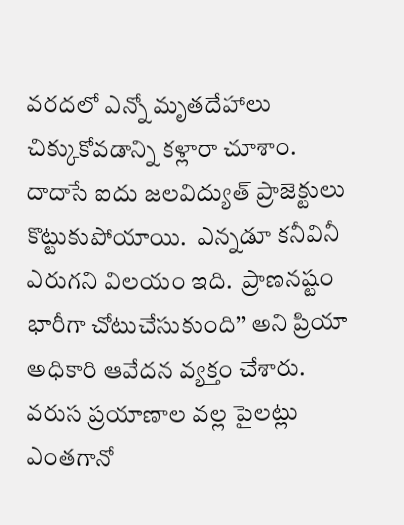వరదలో ఎన్నో మృతదేహాలు చిక్కుకోవడాన్ని కళ్లారా చూశాం. దాదాసే ఐదు జలవిద్యుత్‌ ప్రాజెక్టులు కొట్టుకుపోయాయి.  ఎన్నడూ కనీవినీ ఎరుగని విలయం ఇది.  ప్రాణనష్టం భారీగా చోటుచేసుకుంది’’ అని ప్రియా అధికారి ఆవేదన వ్యక్తం చేశారు. వరుస ప్రయాణాల వల్ల పైలట్లు ఎంతగానో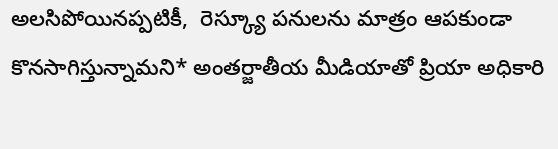అలసిపోయినప్పటికీ,  రెస్క్యూ పనులను మాత్రం ఆపకుండా కొనసాగిస్తున్నామని* అంతర్జాతీయ మీడియాతో ప్రియా అధికారి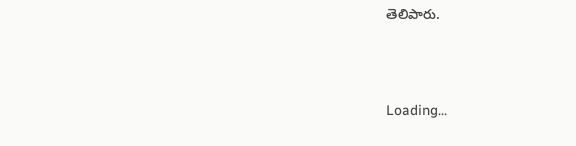తెలిపారు.





Loading...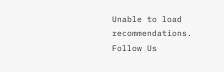Unable to load recommendations.
Follow Us